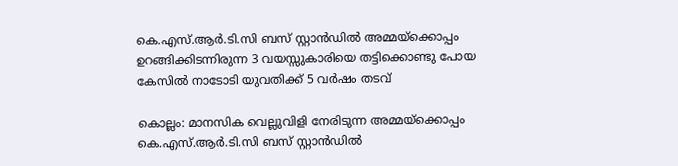കെ.എസ്.ആര്‍.ടി.സി ബസ് സ്റ്റാന്‍ഡില്‍ അമ്മയ്‌ക്കൊപ്പം ഉറങ്ങിക്കിടന്നിരുന്ന 3 വയസ്സുകാരിയെ തട്ടിക്കൊണ്ടു പോയ കേസില്‍ നാടോടി യുവതിക്ക് 5 വര്‍ഷം തടവ്

കൊല്ലം: മാനസിക വെല്ലുവിളി നേരിടുന്ന അമ്മയ്‌ക്കൊപ്പം കെ.എസ്.ആര്‍.ടി.സി ബസ് സ്റ്റാന്‍ഡില്‍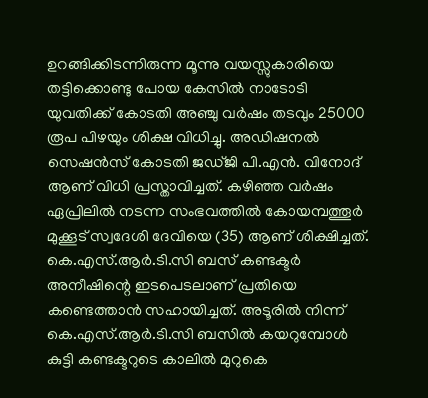ഉറങ്ങിക്കിടന്നിരുന്ന മൂന്നു വയസ്സുകാരിയെ തട്ടിക്കൊണ്ടു പോയ കേസില്‍ നാടോടി യുവതിക്ക് കോടതി അഞ്ചു വര്‍ഷം തടവും 25000 രൂപ പിഴയും ശിക്ഷ വിധിച്ചു. അഡിഷനല്‍ സെഷന്‍സ് കോടതി ജഡ്ജി പി.എന്‍. വിനോദ് ആണ് വിധി പ്രസ്താവിച്ചത്. കഴിഞ്ഞ വര്‍ഷം ഏപ്രിലില്‍ നടന്ന സംഭവത്തില്‍ കോയമ്പത്തൂര്‍ മുക്കൂട് സ്വദേശി ദേവിയെ (35) ആണ് ശിക്ഷിച്ചത്. കെ.എസ്.ആര്‍.ടി.സി ബസ് കണ്ടക്ടര്‍ അനീഷിന്റെ ഇടപെടലാണ് പ്രതിയെ കണ്ടെത്താന്‍ സഹായിച്ചത്. അടൂരില്‍ നിന്ന് കെ.എസ്.ആര്‍.ടി.സി ബസില്‍ കയറുമ്പോള്‍ കുട്ടി കണ്ടക്ടറുടെ കാലില്‍ മുറുകെ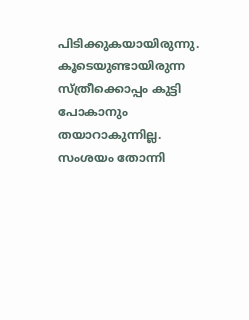പിടിക്കുകയായിരുന്നു. കൂടെയുണ്ടായിരുന്ന സ്ത്രീക്കൊപ്പം കുട്ടി പോകാനും തയാറാകുന്നില്ല. സംശയം തോന്നി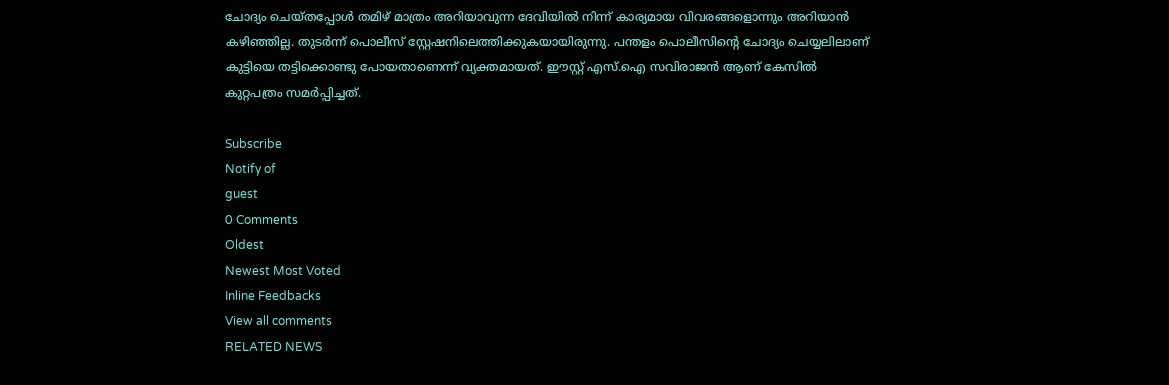ചോദ്യം ചെയ്തപ്പോള്‍ തമിഴ് മാത്രം അറിയാവുന്ന ദേവിയില്‍ നിന്ന് കാര്യമായ വിവരങ്ങളൊന്നും അറിയാന്‍ കഴിഞ്ഞില്ല. തുടര്‍ന്ന് പൊലീസ് സ്റ്റേഷനിലെത്തിക്കുകയായിരുന്നു. പന്തളം പൊലീസിന്റെ ചോദ്യം ചെയ്യലിലാണ് കുട്ടിയെ തട്ടിക്കൊണ്ടു പോയതാണെന്ന് വ്യക്തമായത്. ഈസ്റ്റ് എസ്.ഐ സവിരാജന്‍ ആണ് കേസില്‍ കുറ്റപത്രം സമര്‍പ്പിച്ചത്.

Subscribe
Notify of
guest
0 Comments
Oldest
Newest Most Voted
Inline Feedbacks
View all comments
RELATED NEWS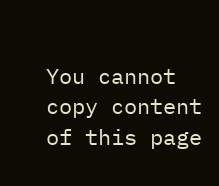You cannot copy content of this page